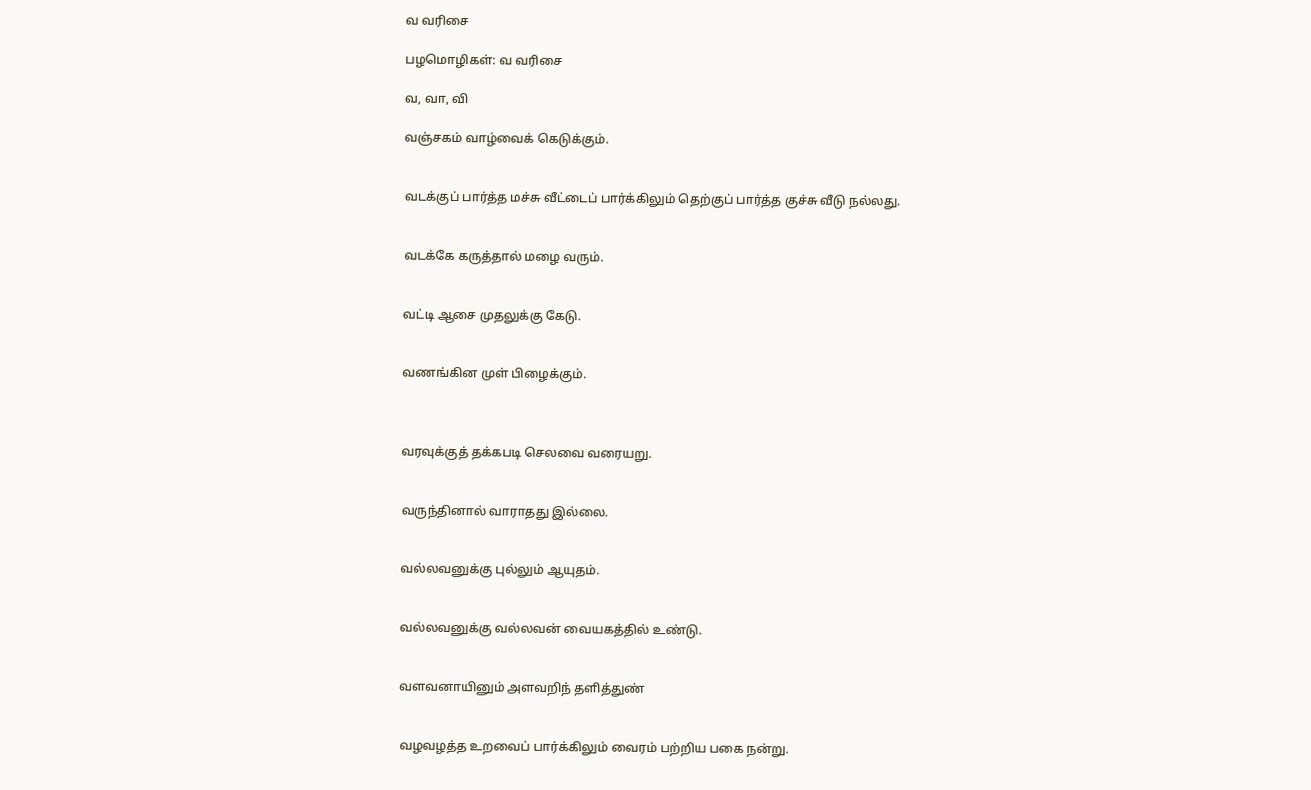வ வரிசை

பழமொழிகள்: வ வரிசை

வ, வா, வி

வஞ்சகம் வாழ்வைக் கெடுக்கும்.


வடக்குப் பார்த்த மச்சு வீட்டைப் பார்க்கிலும் தெற்குப் பார்த்த குச்சு வீடு நல்லது.


வடக்கே கருத்தால் மழை வரும்.


வட்டி ஆசை முதலுக்கு கேடு.


வணங்கின முள் பிழைக்கும்.



வரவுக்குத் தக்கபடி செலவை வரையறு.


வருந்தினால் வாராதது இல்லை.


வல்லவனுக்கு புல்லும் ஆயுதம்.


வல்லவனுக்கு வல்லவன் வையகத்தில் உண்டு.


வளவனாயினும் அளவறிந் தளித்துண்


வழவழத்த உறவைப் பார்க்கிலும் வைரம் பற்றிய பகை நன்று.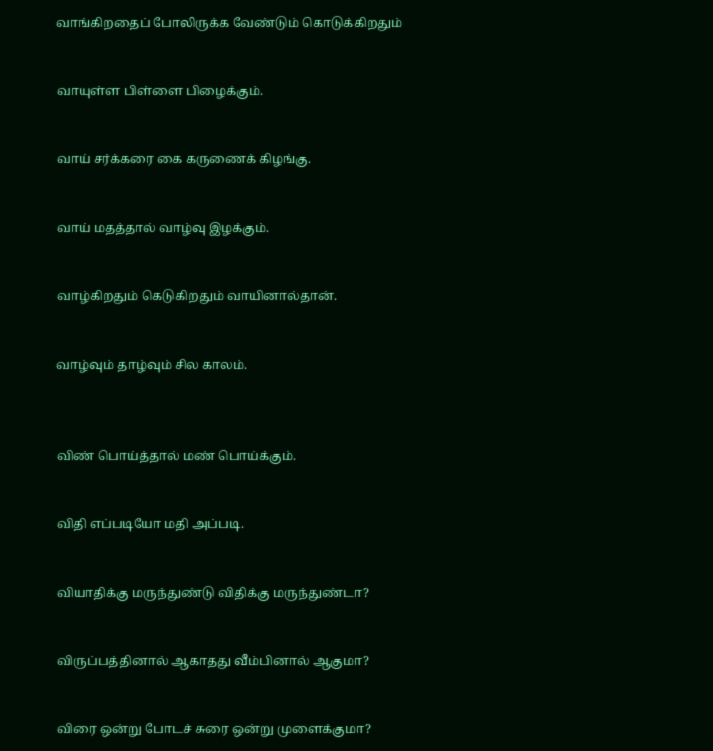வாங்கிறதைப் போலிருக்க வேண்டும் கொடுக்கிறதும்


வாயுள்ள பிள்ளை பிழைக்கும்.


வாய் சர்க்கரை கை கருணைக் கிழங்கு.


வாய் மதத்தால் வாழ்வு இழக்கும்.


வாழ்கிறதும் கெடுகிறதும் வாயினால்தான்.


வாழ்வும் தாழ்வும் சில காலம்.



விண் பொய்த்தால் மண் பொய்க்கும்.


விதி எப்படியோ மதி அப்படி.


வியாதிக்கு மருந்துண்டு விதிக்கு மருந்துண்டா?


விருப்பத்தினால் ஆகாதது வீம்பினால் ஆகுமா?


விரை ஒன்று போடச் சுரை ஒன்று முளைக்குமா?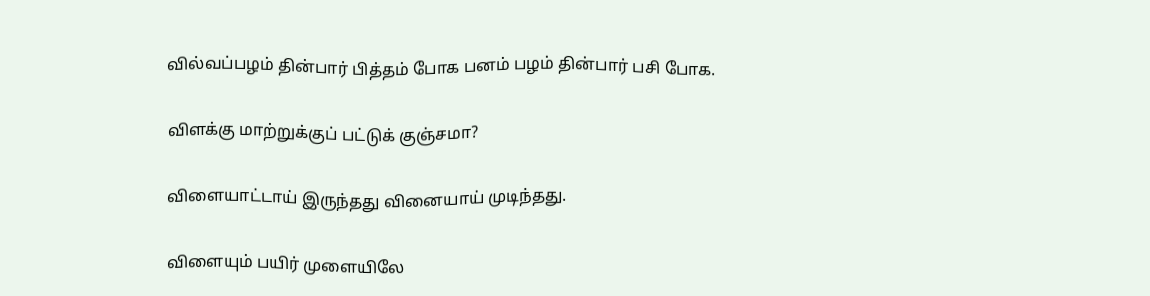வில்வப்பழம் தின்பார் பித்தம் போக பனம் பழம் தின்பார் பசி போக.


விளக்கு மாற்றுக்குப் பட்டுக் குஞ்சமா?


விளையாட்டாய் இருந்தது வினையாய் முடிந்தது.


விளையும் பயிர் முளையிலே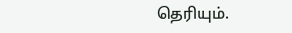தெரியும்.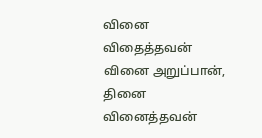வினை விதைத்தவன் வினை அறுப்பான், தினை வினைத்தவன்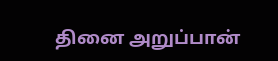தினை அறுப்பான்